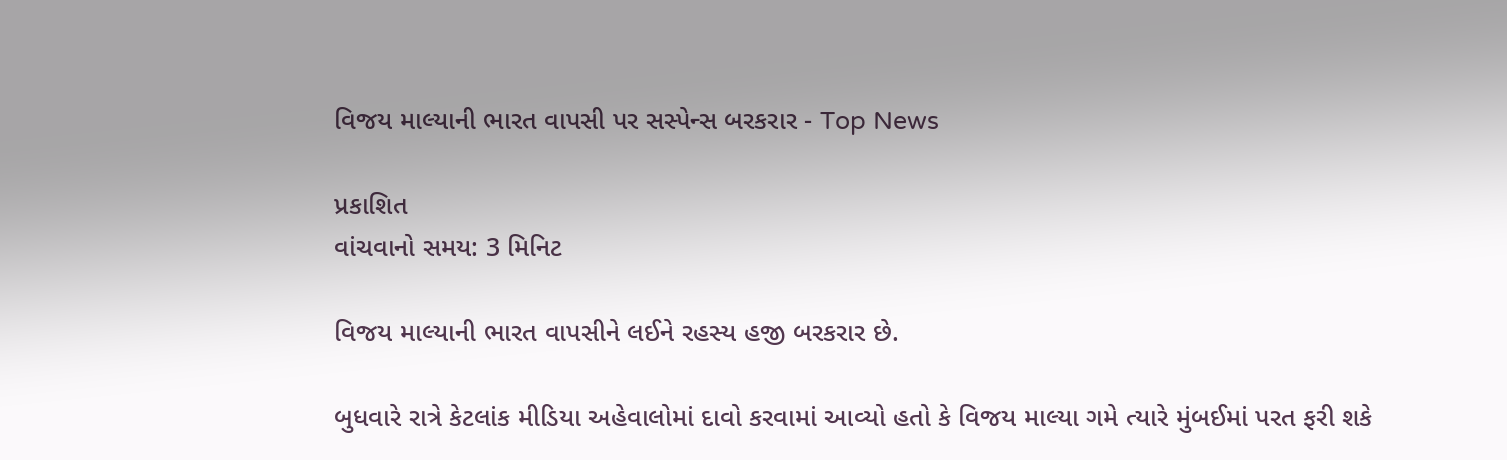વિજય માલ્યાની ભારત વાપસી પર સસ્પેન્સ બરકરાર - Top News

પ્રકાશિત
વાંચવાનો સમય: 3 મિનિટ

વિજય માલ્યાની ભારત વાપસીને લઈને રહસ્ય હજી બરકરાર છે.

બુધવારે રાત્રે કેટલાંક મીડિયા અહેવાલોમાં દાવો કરવામાં આવ્યો હતો કે વિજય માલ્યા ગમે ત્યારે મુંબઈમાં પરત ફરી શકે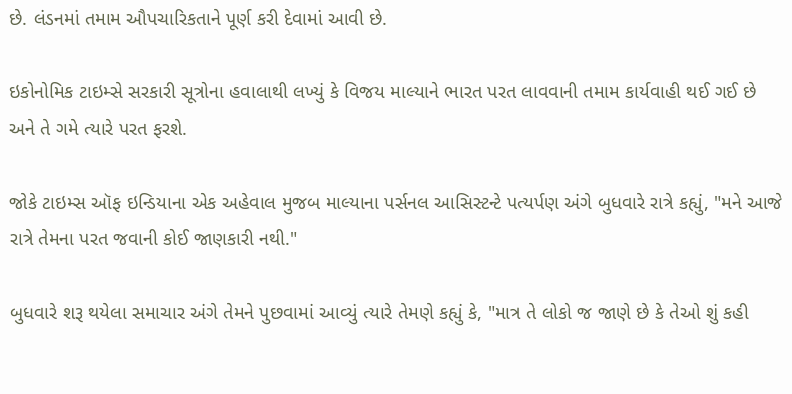છે. લંડનમાં તમામ ઔપચારિકતાને પૂર્ણ કરી દેવામાં આવી છે.

ઇકોનોમિક ટાઇમ્સે સરકારી સૂત્રોના હવાલાથી લખ્યું કે વિજય માલ્યાને ભારત પરત લાવવાની તમામ કાર્યવાહી થઈ ગઈ છે અને તે ગમે ત્યારે પરત ફરશે.

જોકે ટાઇમ્સ ઑફ ઇન્ડિયાના એક અહેવાલ મુજબ માલ્યાના પર્સનલ આસિસ્ટન્ટે પત્યર્પણ અંગે બુધવારે રાત્રે કહ્યું, "મને આજે રાત્રે તેમના પરત જવાની કોઈ જાણકારી નથી."

બુધવારે શરૂ થયેલા સમાચાર અંગે તેમને પુછવામાં આવ્યું ત્યારે તેમણે કહ્યું કે, "માત્ર તે લોકો જ જાણે છે કે તેઓ શું કહી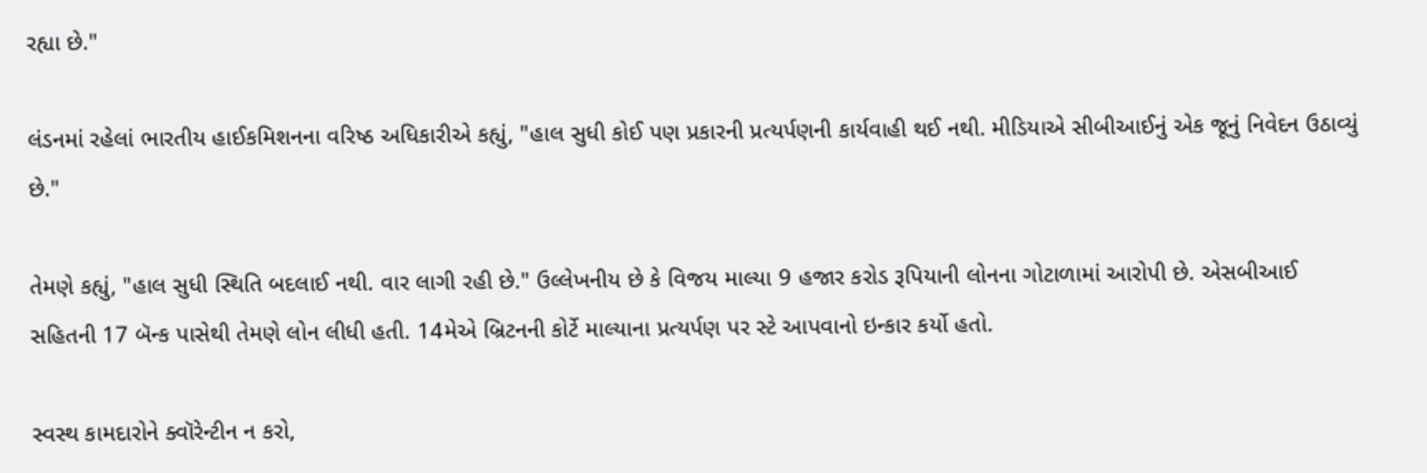રહ્યા છે."

લંડનમાં રહેલાં ભારતીય હાઈકમિશનના વરિષ્ઠ અધિકારીએ કહ્યું, "હાલ સુધી કોઈ પણ પ્રકારની પ્રત્યર્પણની કાર્યવાહી થઈ નથી. મીડિયાએ સીબીઆઈનું એક જૂનું નિવેદન ઉઠાવ્યું છે."

તેમણે કહ્યું, "હાલ સુધી સ્થિતિ બદલાઈ નથી. વાર લાગી રહી છે." ઉલ્લેખનીય છે કે વિજય માલ્યા 9 હજાર કરોડ રૂપિયાની લોનના ગોટાળામાં આરોપી છે. એસબીઆઈ સહિતની 17 બૅન્ક પાસેથી તેમણે લોન લીધી હતી. 14મેએ બ્રિટનની કોર્ટે માલ્યાના પ્રત્યર્પણ પર સ્ટે આપવાનો ઇન્કાર કર્યો હતો.

સ્વસ્થ કામદારોને ક્વૉરેન્ટીન ન કરો,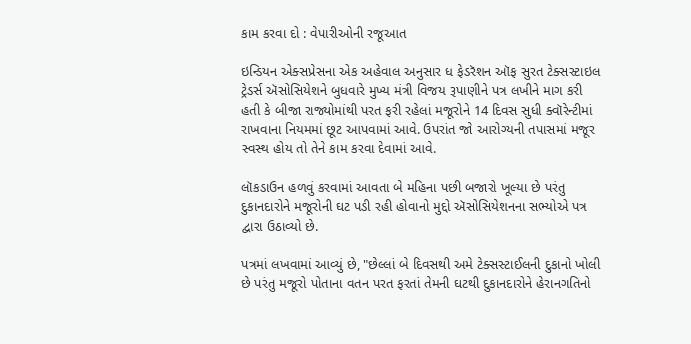કામ કરવા દો : વેપારીઓની રજૂઆત

ઇન્ડિયન એક્સપ્રેસના એક અહેવાલ અનુસાર ધ ફેડરૅશન ઑફ સુરત ટેક્સસ્ટાઇલ ટ્રેડર્સ ઍસોસિયેશને બુધવારે મુખ્ય મંત્રી વિજય રૂપાણીને પત્ર લખીને માગ કરી હતી કે બીજા રાજ્યોમાંથી પરત ફરી રહેલાં મજૂરોને 14 દિવસ સુધી ક્વૉરેન્ટીમાં રાખવાના નિયમમાં છૂટ આપવામાં આવે. ઉપરાંત જો આરોગ્યની તપાસમાં મજૂર સ્વસ્થ હોય તો તેને કામ કરવા દેવામાં આવે.

લૉકડાઉન હળવું કરવામાં આવતા બે મહિના પછી બજારો ખૂલ્યા છે પરંતુ દુકાનદારોને મજૂરોની ઘટ પડી રહી હોવાનો મુદ્દો ઍસોસિયેશનના સભ્યોએ પત્ર દ્વારા ઉઠાવ્યો છે.

પત્રમાં લખવામાં આવ્યું છે, "છેલ્લાં બે દિવસથી અમે ટેક્સસ્ટાઈલની દુકાનો ખોલી છે પરંતુ મજૂરો પોતાના વતન પરત ફરતાં તેમની ઘટથી દુકાનદારોને હેરાનગતિનો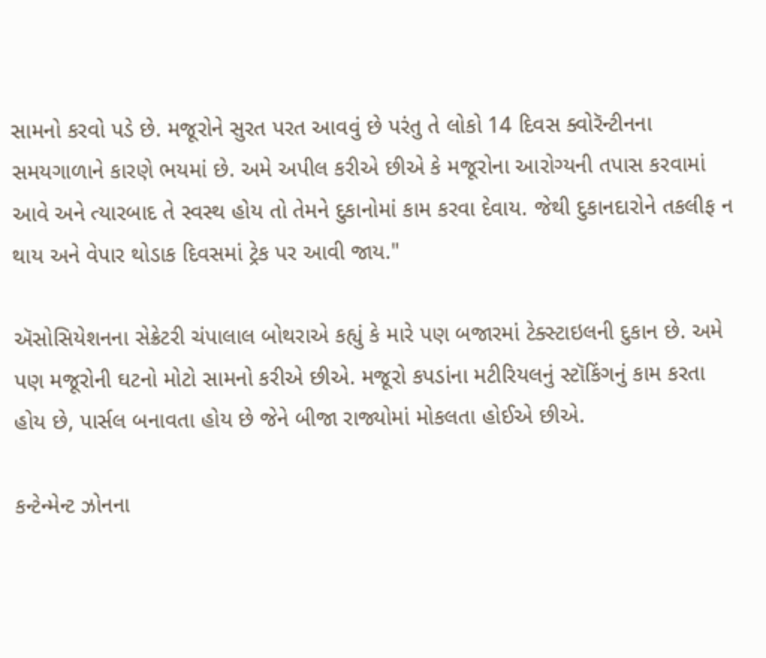સામનો કરવો પડે છે. મજૂરોને સુરત પરત આવવું છે પરંતુ તે લોકો 14 દિવસ ક્વોરૅન્ટીનના સમયગાળાને કારણે ભયમાં છે. અમે અપીલ કરીએ છીએ કે મજૂરોના આરોગ્યની તપાસ કરવામાં આવે અને ત્યારબાદ તે સ્વસ્થ હોય તો તેમને દુકાનોમાં કામ કરવા દેવાય. જેથી દુકાનદારોને તકલીફ ન થાય અને વેપાર થોડાક દિવસમાં ટ્રેક પર આવી જાય."

ઍસોસિયેશનના સેક્રેટરી ચંપાલાલ બોથરાએ કહ્યું કે મારે પણ બજારમાં ટેક્સ્ટાઇલની દુકાન છે. અમે પણ મજૂરોની ઘટનો મોટો સામનો કરીએ છીએ. મજૂરો કપડાંના મટીરિયલનું સ્ટૉકિંગનું કામ કરતા હોય છે, પાર્સલ બનાવતા હોય છે જેને બીજા રાજ્યોમાં મોકલતા હોઈએ છીએ.

કન્ટેન્મેન્ટ ઝોનના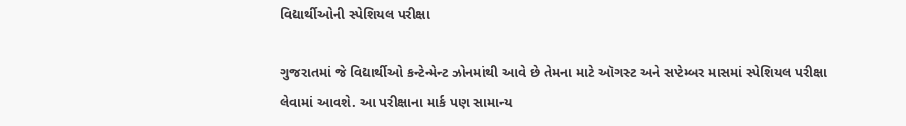વિદ્યાર્થીઓની સ્પેશિયલ પરીક્ષા

ગુજરાતમાં જે વિદ્યાર્થીઓ કન્ટેન્મેન્ટ ઝોનમાંથી આવે છે તેમના માટે ઑગસ્ટ અને સપ્ટેમ્બર માસમાં સ્પેશિયલ પરીક્ષા લેવામાં આવશે. આ પરીક્ષાના માર્ક પણ સામાન્ય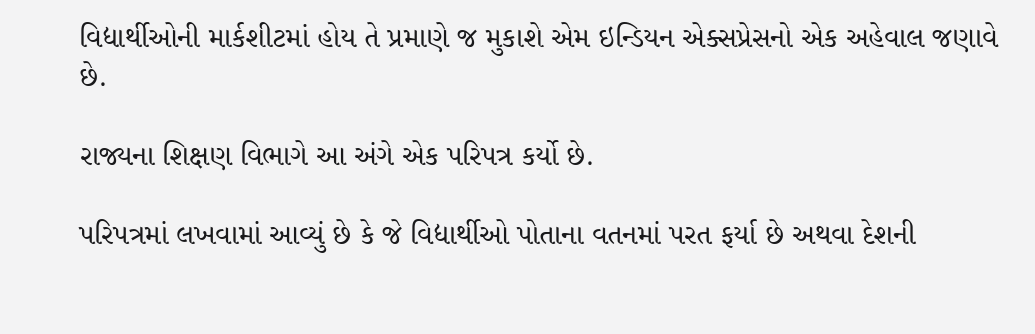વિદ્યાર્થીઓની માર્કશીટમાં હોય તે પ્રમાણે જ મુકાશે એમ ઇન્ડિયન એક્સપ્રેસનો એક અહેવાલ જણાવે છે.

રાજ્યના શિક્ષણ વિભાગે આ અંગે એક પરિપત્ર કર્યો છે.

પરિપત્રમાં લખવામાં આવ્યું છે કે જે વિદ્યાર્થીઓ પોતાના વતનમાં પરત ફર્યા છે અથવા દેશની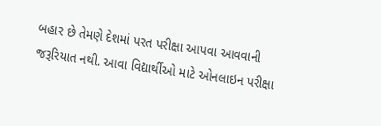બહાર છે તેમણે દેશમાં પરત પરીક્ષા આપવા આવવાની જરૂરિયાત નથી. આવા વિદ્યાર્થીઓ માટે ઓનલાઇન પરીક્ષા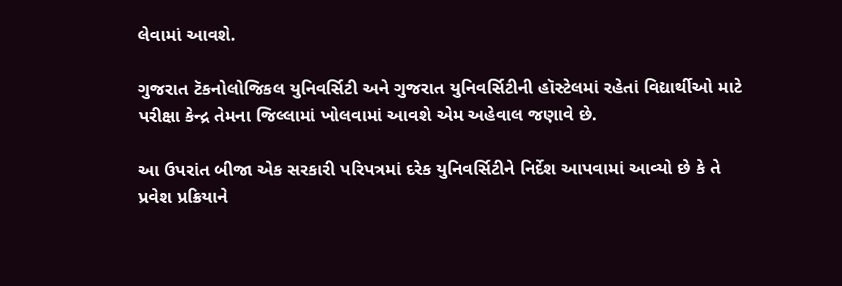લેવામાં આવશે.

ગુજરાત ટૅકનોલોજિકલ યુનિવર્સિટી અને ગુજરાત યુનિવર્સિટીની હૉસ્ટેલમાં રહેતાં વિદ્યાર્થીઓ માટે પરીક્ષા કેન્દ્ર તેમના જિલ્લામાં ખોલવામાં આવશે એમ અહેવાલ જણાવે છે.

આ ઉપરાંત બીજા એક સરકારી પરિપત્રમાં દરેક યુનિવર્સિટીને નિર્દેશ આપવામાં આવ્યો છે કે તે પ્રવેશ પ્રક્રિયાને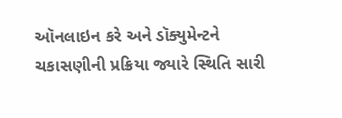ઑનલાઇન કરે અને ડૉક્યુમેન્ટને ચકાસણીની પ્રક્રિયા જ્યારે સ્થિતિ સારી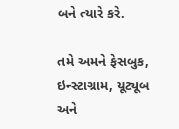બને ત્યારે કરે.

તમે અમને ફેસબુક, ઇન્સ્ટાગ્રામ, યૂટ્યૂબ અને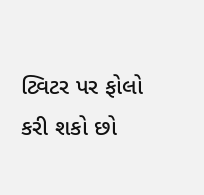ટ્વિટર પર ફોલો કરી શકો છો